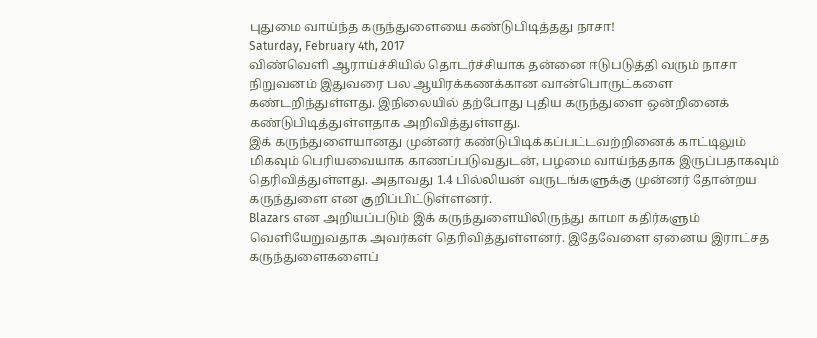புதுமை வாய்ந்த கருந்துளையை கண்டுபிடித்தது நாசா!
Saturday, February 4th, 2017
விண்வெளி ஆராய்ச்சியில் தொடர்ச்சியாக தன்னை ஈடுபடுத்தி வரும் நாசா நிறுவனம் இதுவரை பல ஆயிரக்கணக்கான வான்பொருட்களை கண்டறிந்துள்ளது. இநிலையில் தற்போது புதிய கருந்துளை ஒன்றினைக் கண்டுபிடித்துள்ளதாக அறிவித்துள்ளது.
இக் கருந்துளையானது முன்னர் கண்டுபிடிக்கப்பட்டவற்றினைக் காட்டிலும் மிகவும் பெரியவையாக காணப்படுவதுடன், பழமை வாய்ந்ததாக இருப்பதாகவும் தெரிவித்துள்ளது. அதாவது 1.4 பில்லியன் வருடங்களுக்கு முன்னர் தோன்றய கருந்துளை என குறிப்பிட்டுள்ளனர்.
Blazars என அறியப்படும் இக் கருந்துளையிலிருந்து காமா கதிர்களும் வெளியேறுவதாக அவர்கள் தெரிவித்துள்ளனர். இதேவேளை ஏனைய இராட்சத கருந்துளைகளைப்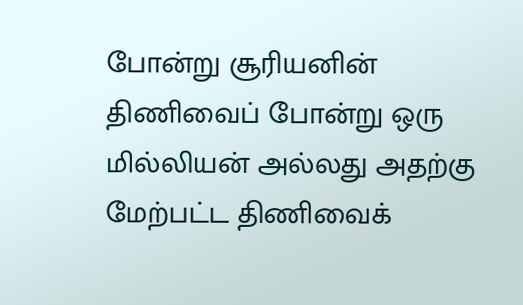போன்று சூரியனின் திணிவைப் போன்று ஒரு மில்லியன் அல்லது அதற்கு மேற்பட்ட திணிவைக்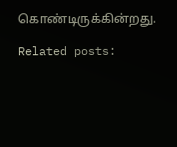கொண்டிருக்கின்றது.

Related posts: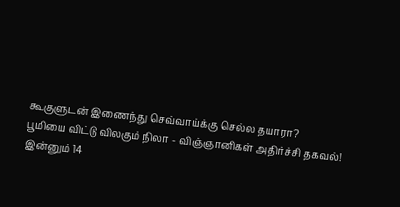கூகுளுடன் இணைந்து செவ்வாய்க்கு செல்ல தயாரா?
பூமியை விட்டு விலகும் நிலா - விஞ்ஞானிகள் அதிர்ச்சி தகவல்!
இன்னும் 14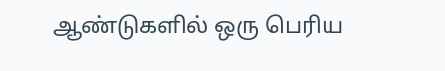ஆண்டுகளில் ஒரு பெரிய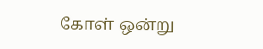கோள் ஒன்று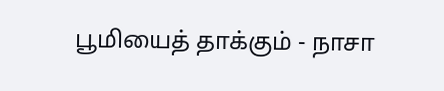பூமியைத் தாக்கும் - நாசா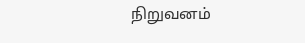நிறுவனம்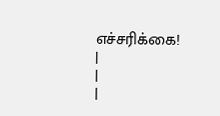எச்சரிக்கை!
|
|
|